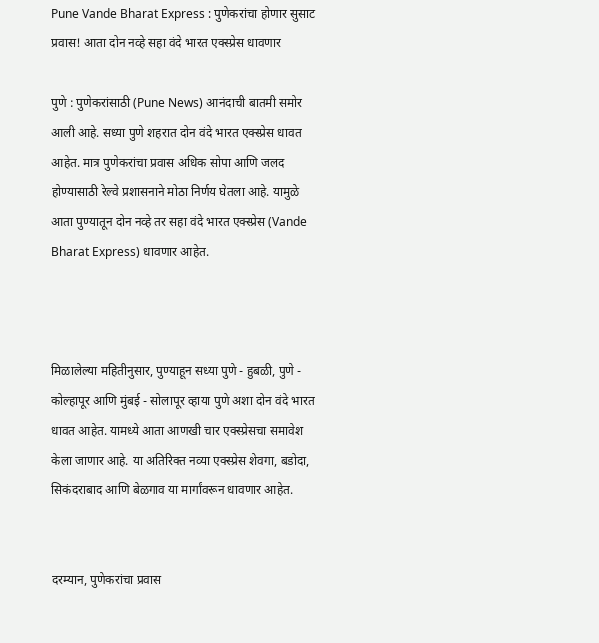Pune Vande Bharat Express : पुणेकरांचा होणार सुसाट प्रवास! आता दोन नव्हे सहा वंदे भारत एक्स्प्रेस धावणार

पुणे : पुणेकरांसाठी (Pune News) आनंदाची बातमी समोर आली आहे. सध्या पुणे शहरात दोन वंदे भारत एक्स्प्रेस धावत आहेत. मात्र पुणेकरांचा प्रवास अधिक सोपा आणि जलद होण्यासाठी रेल्वे प्रशासनाने मोठा निर्णय घेतला आहे. यामुळे आता पुण्यातून दोन नव्हे तर सहा वंदे भारत एक्स्प्रेस (Vande Bharat Express) धावणार आहेत.



मिळालेल्या महितीनुसार, पुण्याहून सध्या पुणे - हुबळी, पुणे - कोल्हापूर आणि मुंबई - सोलापूर व्हाया पुणे अशा दोन वंदे भारत धावत आहेत. यामध्ये आता आणखी चार एक्स्प्रेसचा समावेश केला जाणार आहे. या अतिरिक्त नव्या एक्स्प्रेस शेवगा, बडोदा, सिकंदराबाद आणि बेळगाव या मार्गांवरून धावणार आहेत.


दरम्यान, पुणेकरांचा प्रवास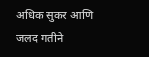अधिक सुकर आणि जलद गतीने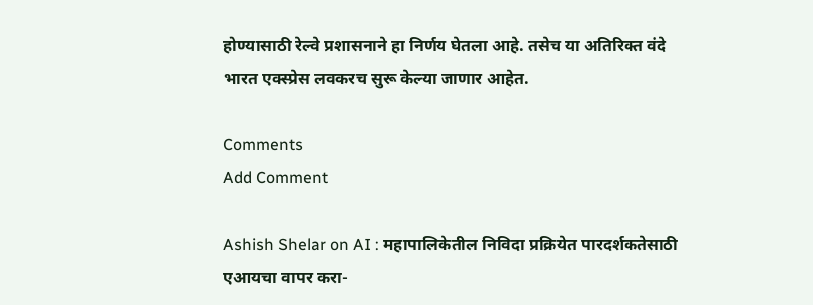होण्यासाठी रेल्वे प्रशासनाने हा निर्णय घेतला आहे. तसेच या अतिरिक्त वंदे भारत एक्स्प्रेस लवकरच सुरू केल्या जाणार आहेत.

Comments
Add Comment

Ashish Shelar on AI : महापालिकेतील निविदा प्रक्रियेत पारदर्शकतेसाठी एआयचा वापर करा-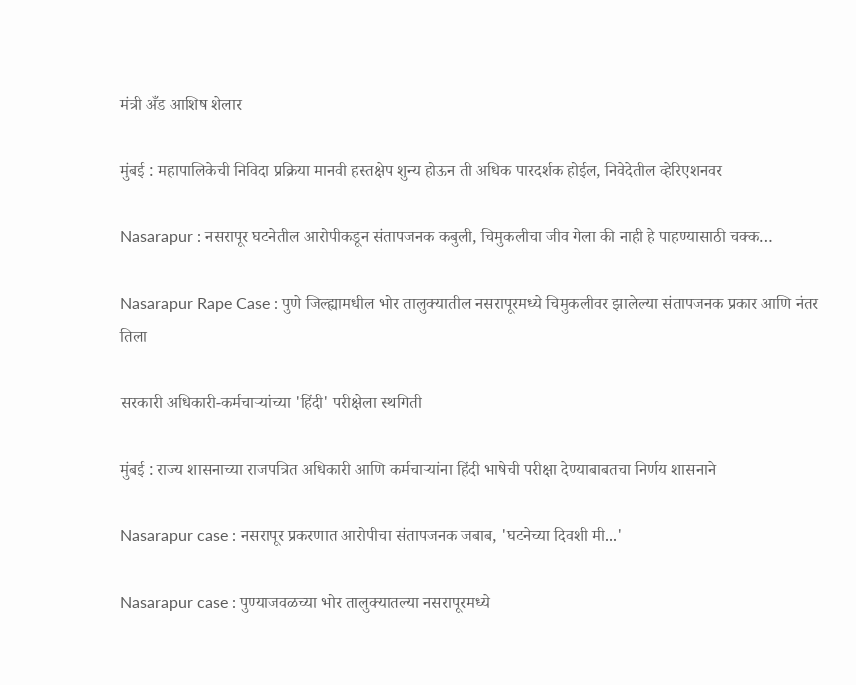मंत्री अँड आशिष शेलार

मुंबई : महापालिकेची निविदा प्रक्रिया मानवी हस्तक्षेप शुन्य होऊन ती अधिक पारदर्शक होईल, निवेदेतील व्हेरिएशनवर

Nasarapur : नसरापूर घटनेतील आरोपीकडून संतापजनक कबुली, चिमुकलीचा जीव गेला की नाही हे पाहण्यासाठी चक्क…

Nasarapur Rape Case : पुणे जिल्ह्यामधील भोर तालुक्यातील नसरापूरमध्ये चिमुकलीवर झालेल्या संतापजनक प्रकार आणि नंतर तिला

सरकारी अधिकारी-कर्मचाऱ्यांच्या 'हिंदी' परीक्षेला स्थगिती

मुंबई : राज्य शासनाच्या राजपत्रित अधिकारी आणि कर्मचाऱ्यांना हिंदी भाषेची परीक्षा देण्याबाबतचा निर्णय शासनाने

Nasarapur case : नसरापूर प्रकरणात आरोपीचा संतापजनक जबाब, 'घटनेच्या दिवशी मी...'

Nasarapur case : पुण्याजवळच्या भोर तालुक्यातल्या नसरापूरमध्ये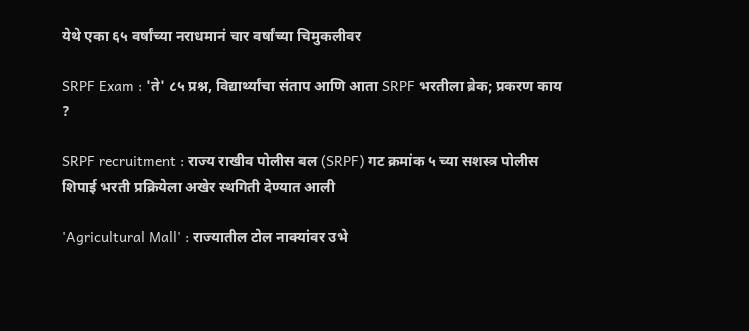येथे एका ६५ वर्षांच्या नराधमानं चार वर्षांच्या चिमुकलीवर

SRPF Exam : 'ते' ८५ प्रश्न, विद्यार्थ्यांचा संताप आणि आता SRPF भरतीला ब्रेक; प्रकरण काय ?

SRPF recruitment : राज्य राखीव पोलीस बल (SRPF) गट क्रमांक ५ च्या सशस्त्र पोलीस शिपाई भरती प्रक्रियेला अखेर स्थगिती देण्यात आली

'Agricultural Mall' : राज्यातील टोल नाक्यांवर उभे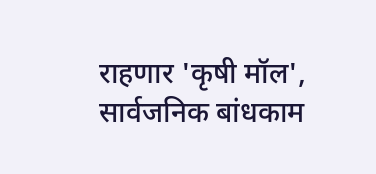राहणार 'कृषी मॉल', सार्वजनिक बांधकाम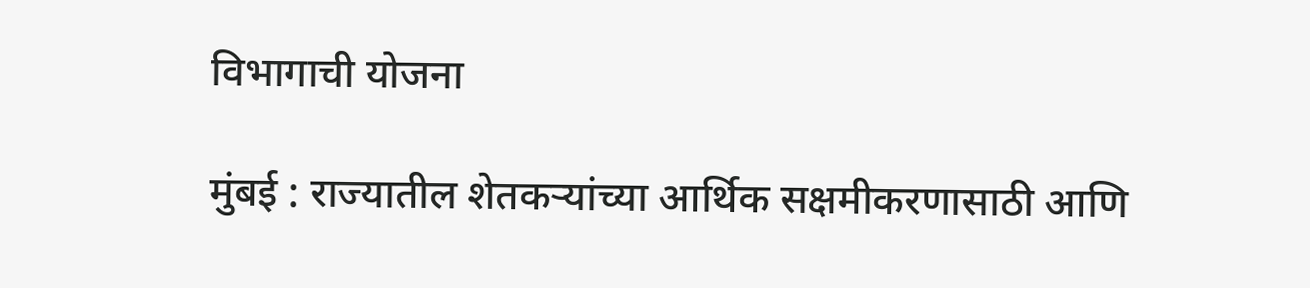विभागाची योजना

मुंबई : राज्यातील शेतकऱ्यांच्या आर्थिक सक्षमीकरणासाठी आणि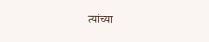त्यांच्या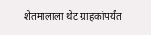शेतमालाला थेट ग्राहकांपर्यंत